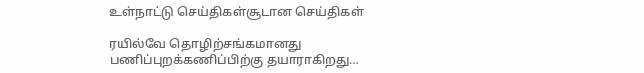உள்நாட்டு செய்திகள்சூடான செய்திகள்

ரயில்வே தொழிற்சங்கமானது பணிப்புறக்கணிப்பிற்கு தயாராகிறது…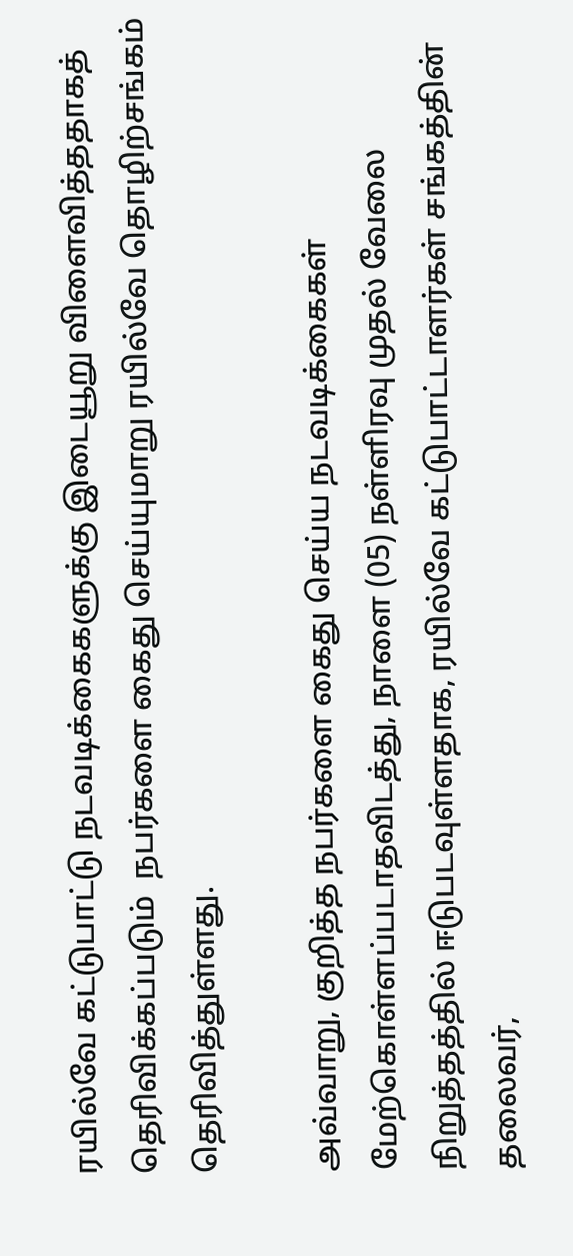ரயில்வே கட்டுபாட்டு நடவடிக்கைகளுக்கு இடையூறு விளைவித்ததாகத் தெரிவிக்கப்படும்  நபர்களை கைது செய்யுமாறு ரயில்வே தொழிற்சங்கம் தெரிவித்துள்ளது.

அவ்வாறு, குறித்த நபர்களை கைது செய்ய நடவடிக்கைகள் மேற்கொள்ளப்படாதவிடத்து, நாளை (05) நள்ளிரவு முதல் வேலை நிறுத்தத்தில் ஈடுபடவுள்ளதாக, ரயில்வே கட்டுபாட்டாளர்கள் சங்கத்தின் தலைவர்,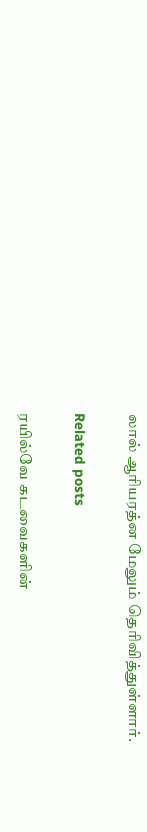லால் ஆரியரத்ன மேலும் தெரிவித்துள்ளார்.

Related posts

ரயில்வே கடவைகளின்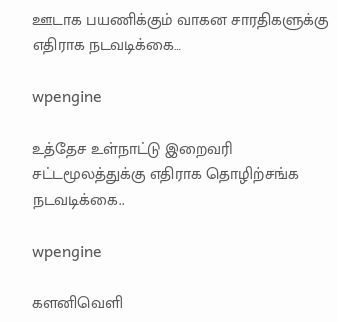ஊடாக பயணிக்கும் வாகன சாரதிகளுக்கு எதிராக நடவடிக்கை…

wpengine

உத்தேச உள்நாட்டு இறைவரி சட்டமூலத்துக்கு எதிராக தொழிற்சங்க நடவடிக்கை..

wpengine

களனிவெளி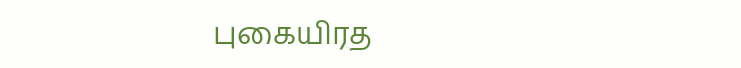புகையிரத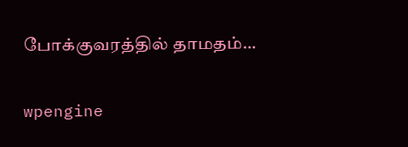போக்குவரத்தில் தாமதம்…

wpengine